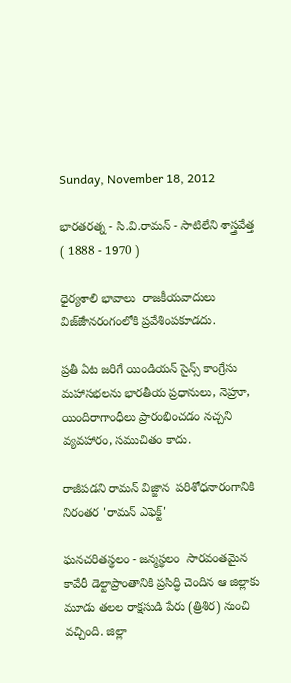Sunday, November 18, 2012

భారతరత్న - సి.వి.రామన్ - సాటిలేని శాస్త్రవేత్త  ( 1888 - 1970 )

ధైర్యశాలి భావాలు  రాజకీయవాదులు విజ్ౙానరంగంలోకి ప్రవేశింపకూడదు.

ప్రతీ ఏట జరిగే యిండియన్ సైన్స్ కాంగ్రేసు మహాసభలను భారతీయ ప్రధానులు, నెహ్రూ, యిందిరాగాంధీలు ప్రారంభించడం నచ్చని వ్యవహారం, సముచితం కాదు.

రాజీపడని రామన్ విజ్జాన  పరిశోధనారంగానికి నిరంతర 'రామన్ ఎఫెక్ట్'

ఘనచరితస్థలం - జన్మస్థలం  సారవంతమైన కావేరీ డెల్టాప్రాంతానికి ప్రసిద్ధి చెందిన ఆ జిల్లాకు మూడు తలల రాక్షసుడి పేరు (త్రిశిర) నుంచి వచ్చింది. జిల్లా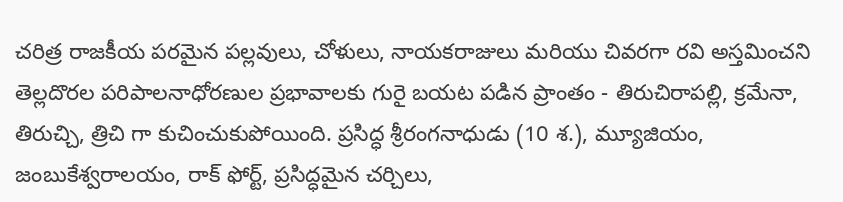చరిత్ర రాజకీయ పరమైన పల్లవులు, చోళులు, నాయకరాజులు మరియు చివరగా రవి అస్తమించని తెల్లదొరల పరిపాలనాధోరణుల ప్రభావాలకు గురై బయట పడిన ప్రాంతం - తిరుచిరాపల్లి, క్రమేనా, తిరుచ్చి, త్రిచి గా కుచించుకుపోయింది. ప్రసిద్ధ శ్రీరంగనాధుడు (10 శ.), మ్యూజియం, జంబుకేశ్వరాలయం, రాక్ ఫోర్ట్, ప్రసిద్ధమైన చర్చిలు,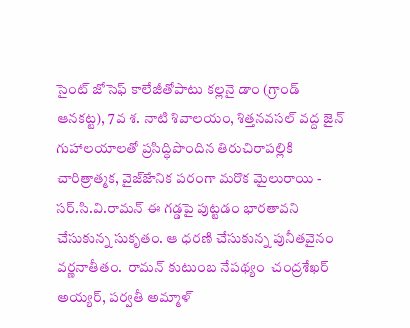సైంట్ జోసెఫ్ కాలేజీతోపాటు కల్లనై డాం (గ్రాండ్ ఆనకట్ట), 7వ శ. నాటి శివాలయం, శిత్తనవసల్ వద్ద జైన్ గుహాలయాలతో ప్రసిద్ధిపొందిన తిరుచిరాపల్లికి చారిత్రాత్మక, వైజ్ౙానిక పరంగా మరొక మైలురాయి - సర్.సి.వి.రామన్ ఈ గడ్డపై పుట్టడం భారతావని చేసుకున్న సుకృతం. ఆ ధరణి చేసుకున్న పునీతవైనం వర్ణనాతీతం.  రామన్ కుటుంబ నేపథ్యం  చంద్రశేఖర్ అయ్యర్, పర్వతీ అమ్మాళ్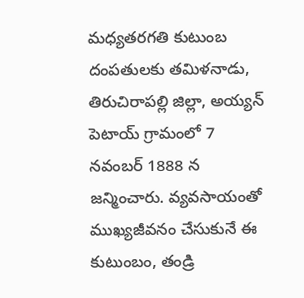మధ్యతరగతి కుటుంబ దంపతులకు తమిళనాడు, తిరుచిరాపల్లి జిల్లా, అయ్యన్ పెటాయ్ గ్రామంలో 7 నవంబర్ 1888 న జన్మించారు. వ్యవసాయంతో ముఖ్యజీవనం చేసుకునే ఈ కుటుంబం, తండ్రి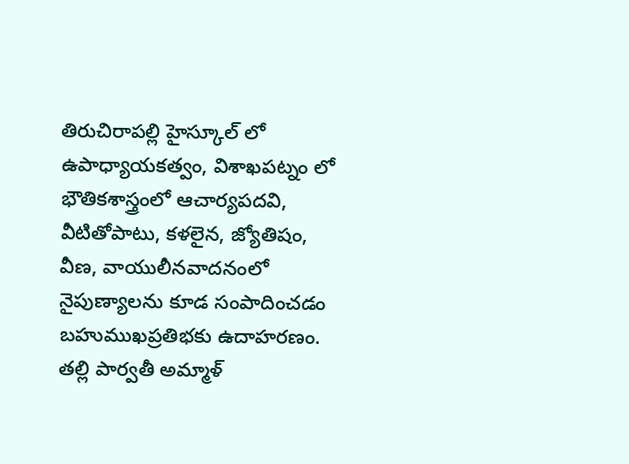తిరుచిరాపల్లి హైస్కూల్ లో ఉపాధ్యాయకత్వం, విశాఖపట్నం లో భౌతికశాస్త్రంలో ఆచార్యపదవి, వీటితోపాటు, కళలైన, జ్యోతిషం, వీణ, వాయులీనవాదనంలో నైపుణ్యాలను కూడ సంపాదించడం బహుముఖప్రతిభకు ఉదాహరణం.  తల్లి పార్వతీ అమ్మాళ్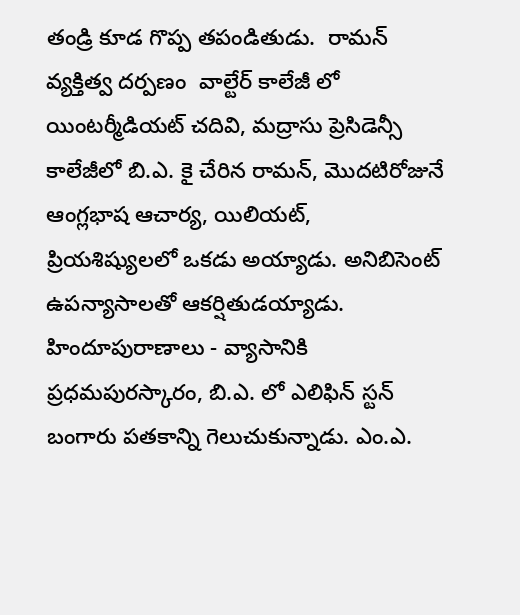తండ్రి కూడ గొప్ప తపండితుడు.  రామన్ వ్యక్తిత్వ దర్పణం  వాల్టేర్ కాలేజీ లో యింటర్మీడియట్ చదివి, మద్రాసు ప్రెసిడెన్సీ కాలేజీలో బి.ఎ. కై చేరిన రామన్, మొదటిరోజునే ఆంగ్లభాష ఆచార్య, యిలియట్, ప్రియశిష్యులలో ఒకడు అయ్యాడు. అనిబిసెంట్ ఉపన్యాసాలతో ఆకర్షితుడయ్యాడు. హిందూపురాణాలు - వ్యాసానికి ప్రధమపురస్కారం, బి.ఎ. లో ఎలిఫిన్ స్టన్ బంగారు పతకాన్ని గెలుచుకున్నాడు. ఎం.ఎ.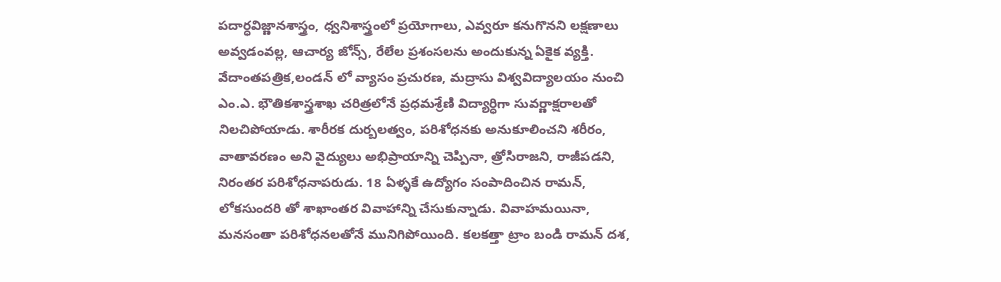పదార్ధవిజ్ణానశాస్త్రం, ధ్వనిశాస్త్రంలో ప్రయోగాలు, ఎవ్వరూ కనుగొనని లక్షణాలు అవ్వడంవల్ల, ఆచార్య జోన్స్, రేలేల ప్రశంసలను అందుకున్న ఏకైక వ్యక్తి. వేదాంతపత్రిక,లండన్ లో వ్యాసం ప్రచురణ, మద్రాసు విశ్వవిద్యాలయం నుంచి ఎం.ఎ. భౌతికశాస్త్రశాఖ చరిత్రలోనే ప్రధమశ్రేణి విద్యార్ధిగా సువర్ణాక్షరాలతో నిలచిపోయాడు. శారీరక దుర్బలత్వం, పరిశోధనకు అనుకూలించని శరీరం, వాతావరణం అని వైద్యులు అభిప్రాయాన్ని చెప్పినా, త్రోసిరాజని, రాజీపడని, నిరంతర పరిశోధనాపరుడు. 18 ఏళ్ళకే ఉద్యోగం సంపాదించిన రామన్, లోకసుందరి తో శాఖాంతర వివాహాన్ని చేసుకున్నాడు. వివాహమయినా, మనసంతా పరిశోధనలతోనే మునిగిపోయింది. కలకత్తా ట్రాం బండి రామన్ దశ,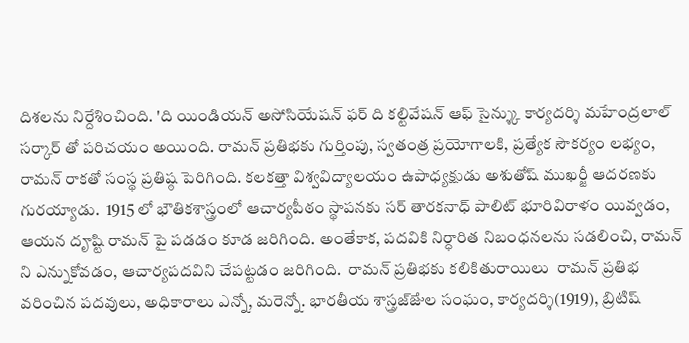దిశలను నిర్దేశించింది. 'ది యిండియన్ అసోసియేషన్ ఫర్ ది కల్టివేషన్ ఆఫ్ సైన్శ్కు కార్యదర్శి మహేంద్రలాల్ సర్కార్ తో పరిచయం అయింది. రామన్ ప్రతిభకు గుర్తింపు, స్వతంత్ర ప్రయోగాలకి, ప్రత్యేక సౌకర్యం లభ్యం, రామన్ రాకతో సంస్థ ప్రతిష్ఠ పెరిగింది. కలకత్తా విశ్వవిద్యాలయం ఉపాధ్యక్షుడు అశుతోష్ ముఖర్జీ ఆదరణకు గురయ్యాడు.  1915 లో భౌతికశాస్త్రంలో ఆచార్యపీఠం స్థాపనకు సర్ తారకనాధ్ పాలిట్ భూరివిరాళం యివ్వడం, ఆయన దౄష్టి రామన్ పై పడడం కూడ జరిగింది. అంతేకాక, పదవికి నిర్ధారిత నిబంధనలను సడలించి, రామన్ ని ఎన్నుకోవడం, ఆచార్యపదవిని చేపట్టడం జరిగింది.  రామన్ ప్రతిభకు కలికితురాయిలు  రామన్ ప్రతిభ వరించిన పదవులు, అధికారాలు ఎన్నో, మరెన్నో. భారతీయ శాస్త్రజ్ౙుల సంఘం, కార్యదర్శి(1919), బ్రిటిష్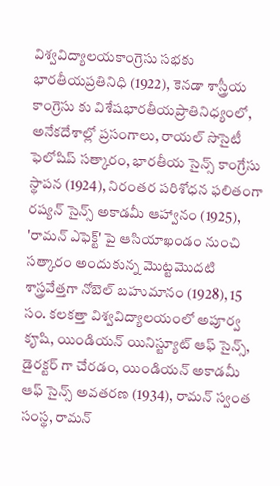విశ్వవిద్యాలయకాంగ్రెసు సభకు భారతీయప్రతినిధి (1922), కెనడా శాస్త్రీయ కాంగ్రెసు కు విశేషభారతీయప్రాతినిధ్యంలో, అనేకదేశాల్లో ప్రసంగాలు, రాయల్ సొసైటీ ఫెలోషిప్ సత్కారం, భారతీయ సైన్స్ కాంగ్రేసు స్థాపన (1924), నిరంతర పరిశోధన ఫలితంగా రష్యన్ సైన్స్ అకాడమీ ఆహ్వానం (1925), 'రామన్ ఎఫెక్ట్' పై ఆసియాఖండం నుంచి సత్కారం అందుకున్న మొట్టమొదటి శాస్త్రవేత్తగా నోబెల్ బహుమానం (1928), 15 సం. కలకత్తా విశ్వవిద్యాలయంలో అపూర్వ కౄషి, యిండియన్ యినిస్ట్యూట్ ఆఫ్ సైన్స్, డైరక్టర్ గా చేరడం, యిండియన్ అకాడమీ ఆఫ్ సైన్స్ అవతరణ (1934), రామన్ స్వంత సంస్థ, రామన్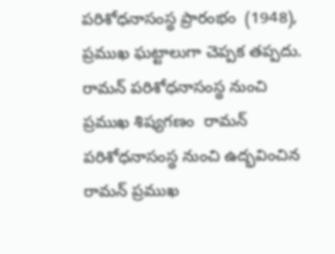పరిశోధనాసంస్థ ప్రారంభం  (1948), ప్రముఖ ఘట్టాలుగా చెప్పక తప్పదు.   రామన్ పరిశోధనాసంస్థ నుంచి ప్రముఖ శిష్యగణం  రామన్ పరిశోధనాసంస్థ నుంచి ఉద్భవించిన రామన్ ప్రముఖ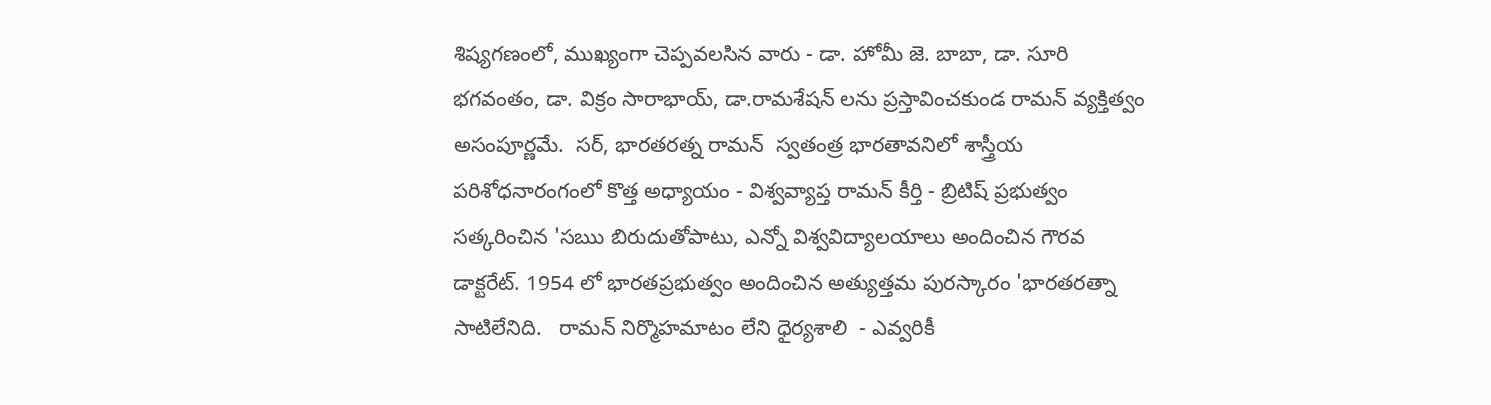శిష్యగణంలో, ముఖ్యంగా చెప్పవలసిన వారు - డా. హోమీ జె. బాబా, డా. సూరి భగవంతం, డా. విక్రం సారాభాయ్, డా.రామశేషన్ లను ప్రస్తావించకుండ రామన్ వ్యక్తిత్వం అసంపూర్ణమే.  సర్, భారతరత్న రామన్  స్వతంత్ర భారతావనిలో శాస్త్రీయ పరిశోధనారంగంలో కొత్త అధ్యాయం - విశ్వవ్యాప్త రామన్ కీర్తి - బ్రిటిష్ ప్రభుత్వం సత్కరించిన 'సఋ బిరుదుతోపాటు, ఎన్నో విశ్వవిద్యాలయాలు అందించిన గౌరవ డాక్టరేట్. 1954 లో భారతప్రభుత్వం అందించిన అత్యుత్తమ పురస్కారం 'భారతరత్నా సాటిలేనిది.   రామన్ నిర్మొహమాటం లేని ధైర్యశాలి  - ఎవ్వరికీ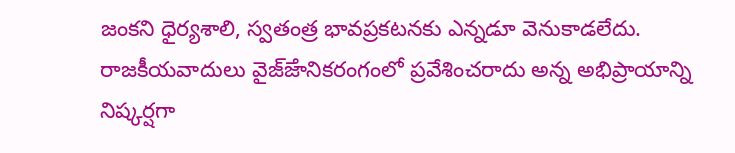జంకని ధైర్యశాలి, స్వతంత్ర భావప్రకటనకు ఎన్నడూ వెనుకాడలేదు. రాజకీయవాదులు వైజ్ౙానికరంగంలో ప్రవేశించరాదు అన్న అభిప్రాయాన్ని నిష్కర్షగా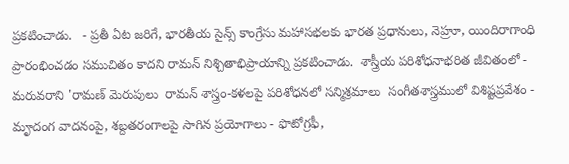ప్రకటించాడు.   - ప్రతీ ఏట జరిగే, భారతీయ సైన్స్ కాంగ్రేసు మహాసభలకు భారత ప్రధానులు, నెహ్రూ, యిందిరాగాంధి ప్రారంభించడం సముచితం కాదని రామన్ నిశ్చితాభిప్రాయాన్ని ప్రకటించాడు.  శాస్త్రీయ పరిశోధనాభరిత జీవితంలో -  మరువరాని 'రామణ్ మెరుపులు  రామన్ శాస్త్రం-కళలపై పరిశోధనలో సన్మిశ్రమాలు  సంగీతశాస్త్రములో విశిష్టప్రవేశం - మౄదంగ వాదనంపై, శబ్దతరంగాలపై సాగిన ప్రయోగాలు - ఫొటోగ్రఫీ,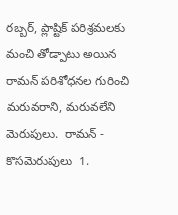రబ్బర్, ప్లాష్టిక్ పరిశ్రమలకు మంచి తోడ్పాటు అయిన రామన్ పరిశోధనల గురించి మరువరాని, మరువలేని మెరుపులు.  రామన్ - కొసమెరుపులు  1.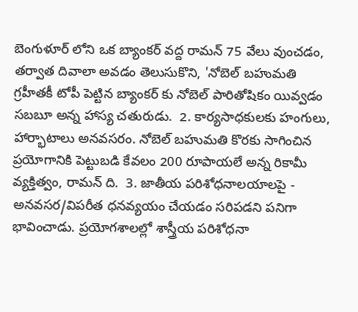బెంగుళూర్ లోని ఒక బ్యాంకర్ వద్ద రామన్ 75 వేలు వుంచడం, తర్వాత దివాలా అవడం తెలుసుకొని, 'నోబెల్ బహుమతి గ్రహీతకీ టోపీ పెట్టిన బ్యాంకర్ కు నోబెల్ పారితోషికం యివ్వడం సబబూ అన్న హాస్య చతురుడు.  2. కార్యసాధకులకు హంగులు, హార్భాటాలు అనవసరం. నోబెల్ బహుమతి కొరకు సాగించిన ప్రయోగానికి పెట్టుబడి కేవలం 200 రూపాయలే అన్న రికామీ వ్యక్తిత్వం, రామన్ ది.  3. జాతీయ పరిశోధనాలయాలపై - అనవసర/విపరీత ధనవ్యయం చేయడం సరిపడని పనిగా భావించాడు. ప్రయోగశాలల్లో శాస్త్రీయ పరిశోధనా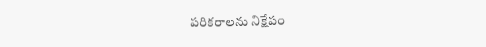పరికరాలను నిక్షేపం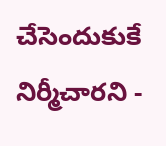చేసెందుకుకే నిర్మీచారని -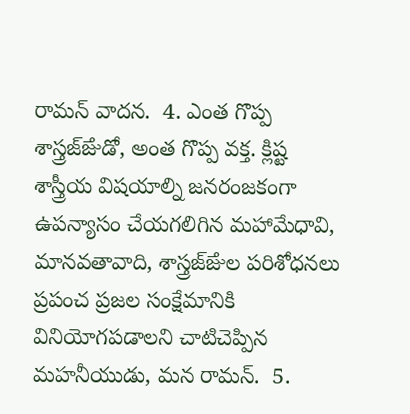రామన్ వాదన.  4. ఎంత గొప్ప శాస్త్రజ్ౙుడో, అంత గొప్ప వక్త. క్లిష్ట శాస్త్రీయ విషయాల్ని జనరంజకంగా ఉపన్యాసం చేయగలిగిన మహామేధావి, మానవతావాది, శాస్త్రజ్ౙుల పరిశోధనలు ప్రపంచ ప్రజల సంక్షేమానికి వినియోగపడాలని చాటిచెప్పిన మహనీయుడు, మన రామన్.  5.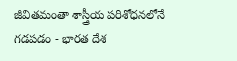జీవితమంతా శాస్త్రీయ పరిశోధనలోనే గడపడం - భారత దేశ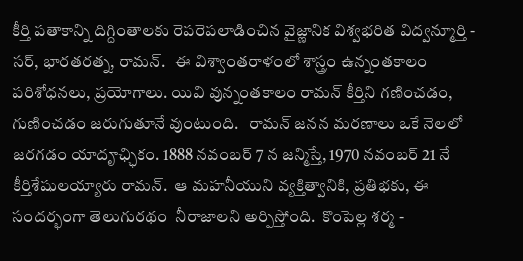కీర్తి పతాకాన్ని దిగ్దింతాలకు రెపరెపలాడించిన వైజ్ణానిక విశ్వభరిత విద్వన్మూర్తి - సర్, భారతరత్న, రామన్.   ఈ విశ్వాంతరాళంలో శాస్త్రం ఉన్నంతకాలం పరిశోధనలు, ప్రయోగాలు. యివి వున్నంతకాలం రామన్ కీర్తిని గణించడం, గుణించడం జరుగుతూనే వుంటుంది.   రామన్ జనన మరణాలు ఒకే నెలలో జరగడం యాదౄఛ్ఛికం. 1888 నవంబర్ 7 న జన్మిస్తే, 1970 నవంబర్ 21 నే కీర్తిశేషులయ్యారు రామన్.  ఆ మహనీయుని వ్యక్తిత్వానికి, ప్రతిభకు, ఈ సందర్భంగా తెలుగురథం  నీరాజాలని అర్పిస్తోంది.  కొంపెల్ల శర్మ -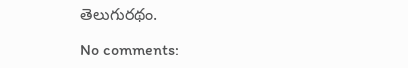తెలుగురథం.

No comments: